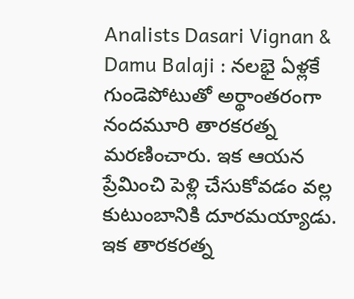Analists Dasari Vignan & Damu Balaji : నలభై ఏళ్లకే గుండెపోటుతో అర్థాంతరంగా నందమూరి తారకరత్న మరణించారు. ఇక ఆయన ప్రేమించి పెళ్లి చేసుకోవడం వల్ల కుటుంబానికి దూరమయ్యాడు. ఇక తారకరత్న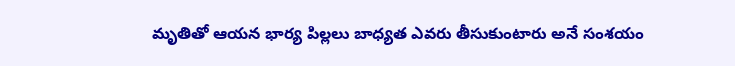మృతితో ఆయన భార్య పిల్లలు బాధ్యత ఎవరు తీసుకుంటారు అనే సంశయం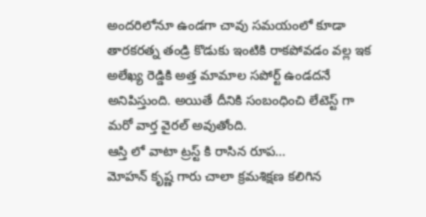అందరిలోనూ ఉండగా చావు సమయంలో కూడా తారకరత్న తండ్రి కొడుకు ఇంటికి రాకపోవడం వల్ల ఇక అలేఖ్య రెడ్డికి అత్త మామాల సపోర్ట్ ఉండదనే అనిపిస్తుంది. అయితే దీనికి సంబంధించి లేటెస్ట్ గా మరో వార్త వైరల్ అవుతోంది.
ఆస్తి లో వాటా ట్రస్ట్ కి రాసిన రూప…
మోహన్ కృష్ణ గారు చాలా క్రమశిక్షణ కలిగిన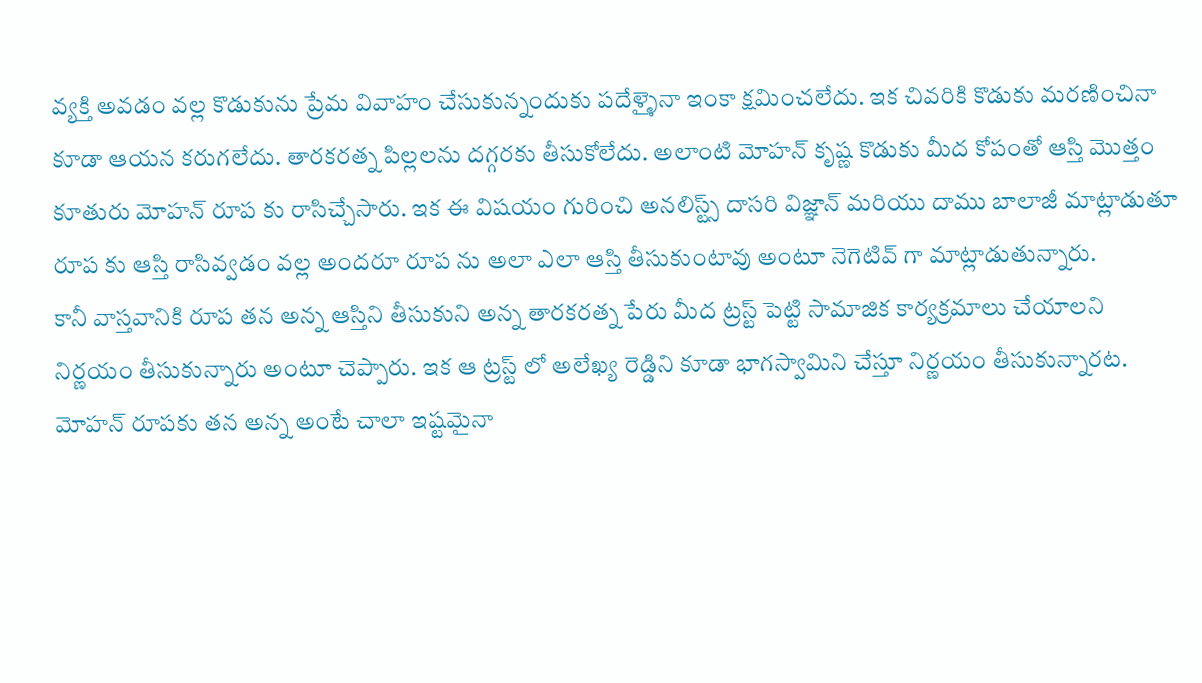వ్యక్తి అవడం వల్ల కొడుకును ప్రేమ వివాహం చేసుకున్నందుకు పదేళ్ళైనా ఇంకా క్షమించలేదు. ఇక చివరికి కొడుకు మరణించినా కూడా ఆయన కరుగలేదు. తారకరత్న పిల్లలను దగ్గరకు తీసుకోలేదు. అలాంటి మోహన్ కృష్ణ కొడుకు మీద కోపంతో ఆస్తి మొత్తం కూతురు మోహన్ రూప కు రాసిచ్చేసారు. ఇక ఈ విషయం గురించి అనలిస్ట్స్ దాసరి విజ్ఞాన్ మరియు దాము బాలాజీ మాట్లాడుతూ రూప కు ఆస్తి రాసివ్వడం వల్ల అందరూ రూప ను అలా ఎలా ఆస్తి తీసుకుంటావు అంటూ నెగెటివ్ గా మాట్లాడుతున్నారు.
కానీ వాస్తవానికి రూప తన అన్న ఆస్తిని తీసుకుని అన్న తారకరత్న పేరు మీద ట్రస్ట్ పెట్టి సామాజిక కార్యక్రమాలు చేయాలని నిర్ణయం తీసుకున్నారు అంటూ చెప్పారు. ఇక ఆ ట్రస్ట్ లో అలేఖ్య రెడ్డిని కూడా భాగస్వామిని చేస్తూ నిర్ణయం తీసుకున్నారట. మోహన్ రూపకు తన అన్న అంటే చాలా ఇష్టమైనా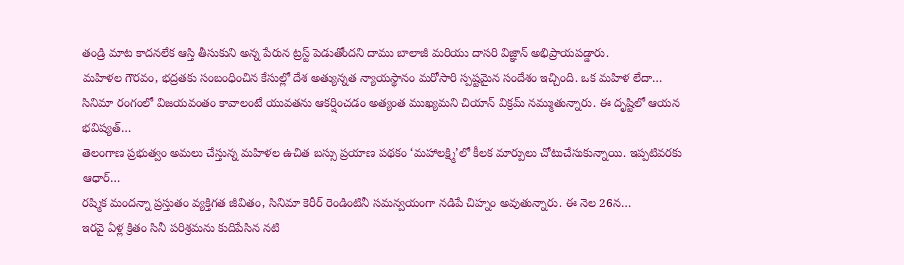తండ్రి మాట కాదనలేక ఆస్తి తీసుకుని అన్న పేరున ట్రస్ట్ పెడుతోందని దాము బాలాజీ మరియు దాసరి విజ్ఞాన్ అభిప్రాయపడ్డారు.
మహిళల గౌరవం, భద్రతకు సంబంధించిన కేసుల్లో దేశ అత్యున్నత న్యాయస్థానం మరోసారి స్పష్టమైన సందేశం ఇచ్చింది. ఒక మహిళ లేదా…
సినిమా రంగంలో విజయవంతం కావాలంటే యువతను ఆకర్షించడం అత్యంత ముఖ్యమని చియాన్ విక్రమ్ నమ్ముతున్నారు. ఈ దృష్టిలో ఆయన భవిష్యత్…
తెలంగాణ ప్రభుత్వం అమలు చేస్తున్న మహిళల ఉచిత బస్సు ప్రయాణ పథకం ‘మహాలక్ష్మి’లో కీలక మార్పులు చోటుచేసుకున్నాయి. ఇప్పటివరకు ఆధార్…
రష్మిక మందన్నా ప్రస్తుతం వ్యక్తిగత జీవితం, సినిమా కెరీర్ రెండింటినీ సమన్వయంగా నడిపే చిహ్నం అవుతున్నారు. ఈ నెల 26న…
ఇరవై ఏళ్ల క్రితం సినీ పరిశ్రమను కుదిపేసిన నటి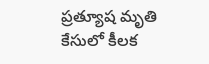ప్రత్యూష మృతి కేసులో కీలక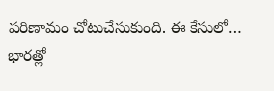పరిణామం చోటుచేసుకుంది. ఈ కేసులో…
భారత్లో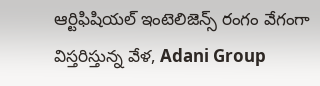ఆర్టిఫిషియల్ ఇంటెలిజెన్స్ రంగం వేగంగా విస్తరిస్తున్న వేళ, Adani Group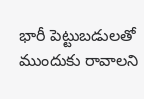భారీ పెట్టుబడులతో ముందుకు రావాలని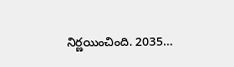నిర్ణయించింది. 2035…